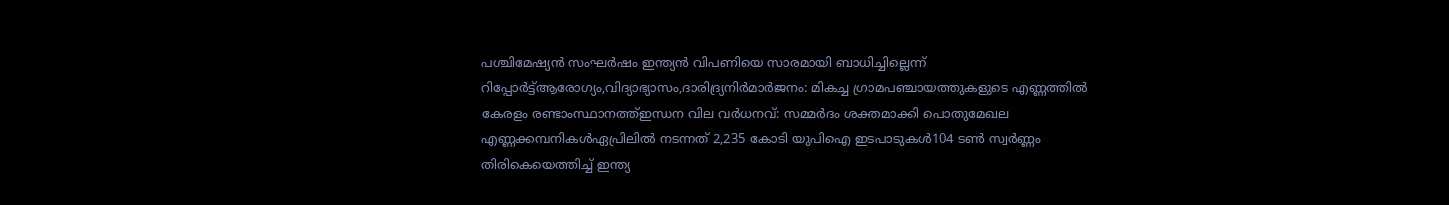പശ്ചിമേഷ്യൻ സംഘർഷം ഇന്ത്യൻ വിപണിയെ സാരമായി ബാധിച്ചില്ലെന്ന് റിപ്പോർട്ട്ആരോഗ്യം,വിദ്യാഭ്യാസം,ദാരിദ്ര്യനിർമാർജനം: മികച്ച ഗ്രാമപഞ്ചായത്തുകളുടെ എണ്ണത്തിൽ കേരളം രണ്ടാംസ്ഥാനത്ത്ഇന്ധന വില വർധനവ്: സമ്മർദം ശക്തമാക്കി പൊതുമേഖല എണ്ണക്കമ്പനികൾഏപ്രിലില്‍ നടന്നത് 2,235 കോടി യുപിഐ ഇടപാടുകള്‍104 ടണ്‍ സ്വര്‍ണ്ണം തിരികെയെത്തിച്ച് ഇന്ത്യ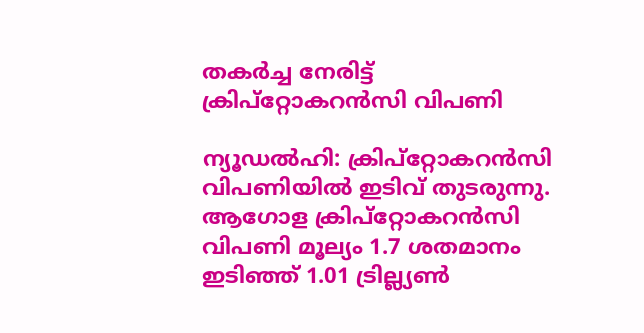തകര്‍ച്ച നേരിട്ട് ക്രിപ്‌റ്റോകറന്‍സി വിപണി

ന്യൂഡല്‍ഹി: ക്രിപ്‌റ്റോകറന്‍സി വിപണിയില്‍ ഇടിവ് തുടരുന്നു. ആഗോള ക്രിപ്‌റ്റോകറന്‍സി വിപണി മൂല്യം 1.7 ശതമാനം ഇടിഞ്ഞ് 1.01 ട്രില്ല്യണ്‍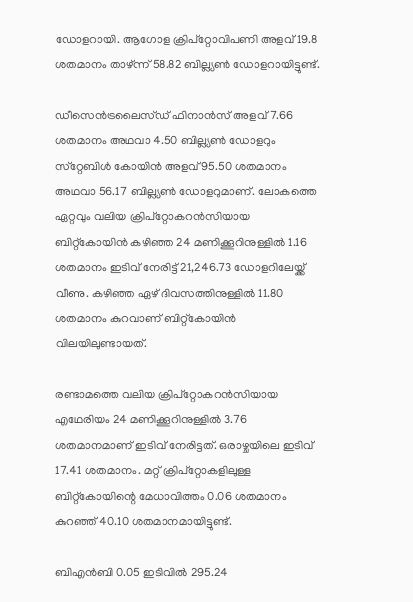ഡോളറായി. ആഗോള ക്രിപ്‌റ്റോവിപണി അളവ് 19.8 ശതമാനം താഴ്ന്ന് 58.82 ബില്ല്യണ്‍ ഡോളറായിട്ടുണ്ട്.

ഡീസെന്‍ട്രലൈസ്ഡ് ഫിനാന്‍സ് അളവ് 7.66 ശതമാനം അഥവാ 4.50 ബില്ല്യണ്‍ ഡോളറും സ്‌റ്റേബിള്‍ കോയിന്‍ അളവ് 95.50 ശതമാനം അഥവാ 56.17 ബില്ല്യണ്‍ ഡോളറുമാണ്. ലോകത്തെ ഏറ്റവും വലിയ ക്രിപ്‌റ്റോകറന്‍സിയായ ബിറ്റ്‌കോയിന്‍ കഴിഞ്ഞ 24 മണിക്കൂറിനുള്ളില്‍ 1.16 ശതമാനം ഇടിവ് നേരിട്ട് 21,246.73 ഡോളറിലേയ്ക്ക് വീണു. കഴിഞ്ഞ ഏഴ് ദിവസത്തിനുള്ളില്‍ 11.80 ശതമാനം കുറവാണ് ബിറ്റ്‌കോയിന്‍ വിലയിലുണ്ടായത്.

രണ്ടാമത്തെ വലിയ ക്രിപ്‌റ്റോകറന്‍സിയായ എഥേരിയം 24 മണിക്കൂറിനുള്ളില്‍ 3.76 ശതമാനമാണ് ഇടിവ് നേരിട്ടത്. ഒരാഴ്ചയിലെ ഇടിവ് 17.41 ശതമാനം. മറ്റ് ക്രിപ്‌റ്റോകളിലുള്ള ബിറ്റ്‌കോയിന്റെ മേധാവിത്തം 0.06 ശതമാനം കുറഞ്ഞ് 40.10 ശതമാനമായിട്ടുണ്ട്.

ബിഎന്‍ബി 0.05 ഇടിവില്‍ 295.24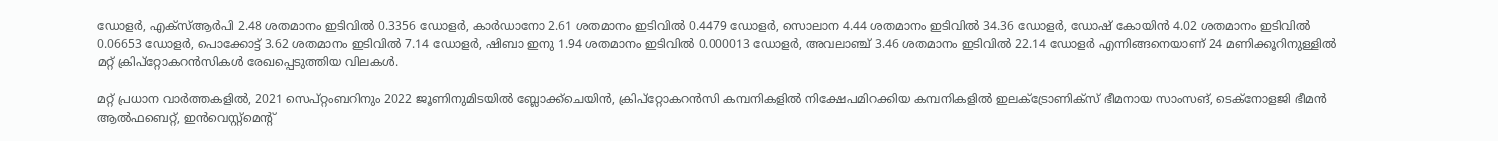ഡോളര്‍, എക്‌സ്ആര്‍പി 2.48 ശതമാനം ഇടിവില്‍ 0.3356 ഡോളര്‍, കാര്‍ഡാനോ 2.61 ശതമാനം ഇടിവില്‍ 0.4479 ഡോളര്‍, സൊലാന 4.44 ശതമാനം ഇടിവില്‍ 34.36 ഡോളര്‍, ഡോഷ് കോയിന്‍ 4.02 ശതമാനം ഇടിവില്‍ 0.06653 ഡോളര്‍, പൊക്കോട്ട് 3.62 ശതമാനം ഇടിവില്‍ 7.14 ഡോളര്‍, ഷിബാ ഇനു 1.94 ശതമാനം ഇടിവില്‍ 0.000013 ഡോളര്‍, അവലാഞ്ച് 3.46 ശതമാനം ഇടിവില്‍ 22.14 ഡോളര്‍ എന്നിങ്ങനെയാണ് 24 മണിക്കൂറിനുള്ളില്‍ മറ്റ് ക്രിപ്‌റ്റോകറന്‍സികള്‍ രേഖപ്പെടുത്തിയ വിലകള്‍.

മറ്റ് പ്രധാന വാര്‍ത്തകളില്‍, 2021 സെപ്റ്റംബറിനും 2022 ജൂണിനുമിടയില്‍ ബ്ലോക്ക്‌ചെയിന്‍, ക്രിപ്‌റ്റോകറന്‍സി കമ്പനികളില്‍ നിക്ഷേപമിറക്കിയ കമ്പനികളില്‍ ഇലക്ട്രോണിക്‌സ് ഭീമനായ സാംസങ്, ടെക്‌നോളജി ഭീമന്‍ ആല്‍ഫബെറ്റ്, ഇന്‍വെസ്റ്റ്‌മെന്റ്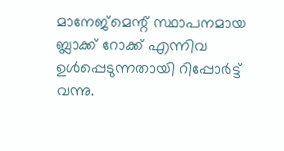മാനേജ്‌മെന്റ് സ്ഥാപനമായ ബ്ലാക്ക് റോക്ക് എന്നിവ ഉള്‍പ്പെടുന്നതായി റിപ്പോര്‍ട്ട് വന്നു.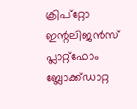ക്രിപ്‌റ്റോ ഇന്റലിജന്‍സ് പ്ലാറ്റ്‌ഫോം ബ്ലോക്ക്ഡാറ്റ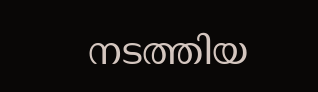നടത്തിയ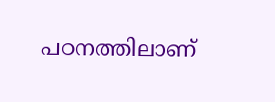പഠനത്തിലാണ്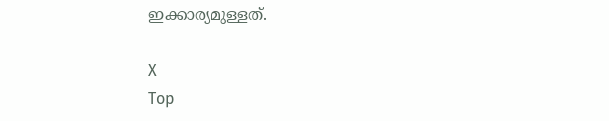ഇക്കാര്യമുള്ളത്.

X
Top